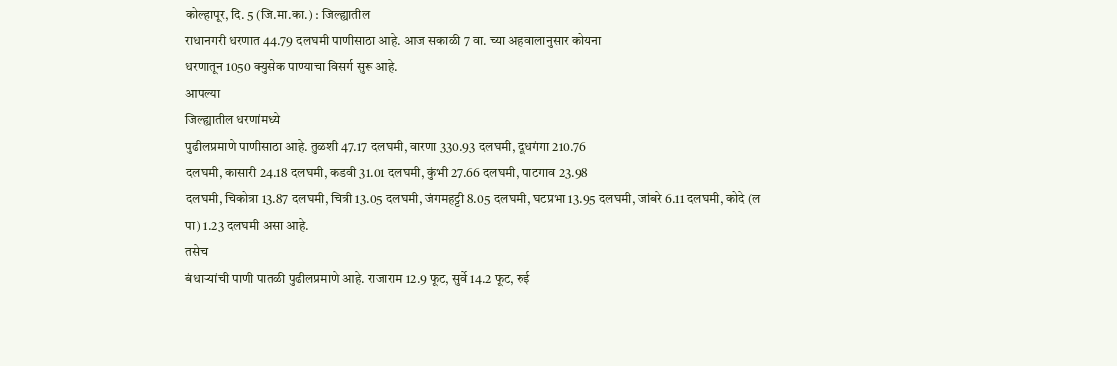कोल्हापूर, दि. 5 (जि.मा.का.) : जिल्ह्यातील
राधानगरी धरणात 44.79 दलघमी पाणीसाठा आहे. आज सकाळी 7 वा. च्या अहवालानुसार कोयना
धरणातून 1050 क्युसेक पाण्याचा विसर्ग सुरू आहे.
आपल्या
जिल्ह्यातील धरणांमध्ये
पुढीलप्रमाणे पाणीसाठा आहे. तुळशी 47.17 दलघमी, वारणा 330.93 दलघमी, दूधगंगा 210.76
दलघमी, कासारी 24.18 दलघमी, कडवी 31.01 दलघमी, कुंभी 27.66 दलघमी, पाटगाव 23.98
दलघमी, चिकोत्रा 13.87 दलघमी, चित्री 13.05 दलघमी, जंगमहट्टी 8.05 दलघमी, घटप्रभा 13.95 दलघमी, जांबरे 6.11 दलघमी, कोदे (ल
पा) 1.23 दलघमी असा आहे.
तसेच
बंधाऱ्यांची पाणी पातळी पुढीलप्रमाणे आहे. राजाराम 12.9 फूट, सुर्वे 14.2 फूट, रुई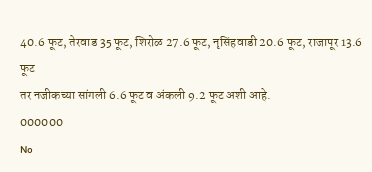40.6 फूट, तेरवाड 35 फूट, शिरोळ 27.6 फूट, नृसिंहवाडी 20.6 फूट, राजापूर 13.6 फूट
तर नजीकच्या सांगली 6.6 फूट व अंकली 9.2 फूट अशी आहे.
000000
No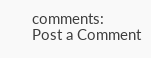comments:
Post a Comment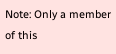Note: Only a member of this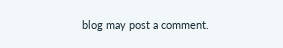blog may post a comment.